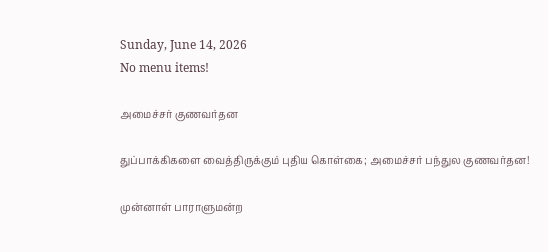Sunday, June 14, 2026
No menu items!

அமைச்சர் குணவர்தன

துப்பாக்கிகளை வைத்திருக்கும் புதிய கொள்கை; அமைச்சர் பந்துல குணவர்தன!

முன்னாள் பாராளுமன்ற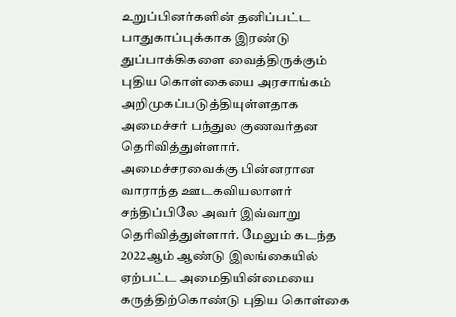உறுப்பினர்களின் தனிப்பட்ட பாதுகாப்புக்காக இரண்டு துப்பாக்கிகளை வைத்திருக்கும் புதிய கொள்கையை அரசாங்கம் அறிமுகப்படுத்தியுள்ளதாக அமைச்சர் பந்துல குணவர்தன தெரிவித்துள்ளார். அமைச்சரவைக்கு பின்னரான வாராந்த ஊடகவியலாளர் சந்திப்பிலே அவர் இவ்வாறு தெரிவித்துள்ளார். மேலும் கடந்த 2022ஆம் ஆண்டு இலங்கையில் ஏற்பட்ட அமைதியின்மையை கருத்திற்கொண்டு புதிய கொள்கை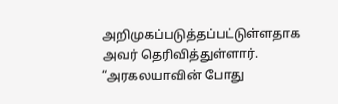அறிமுகப்படுத்தப்பட்டுள்ளதாக அவர் தெரிவித்துள்ளார். “அரகலயாவின் போது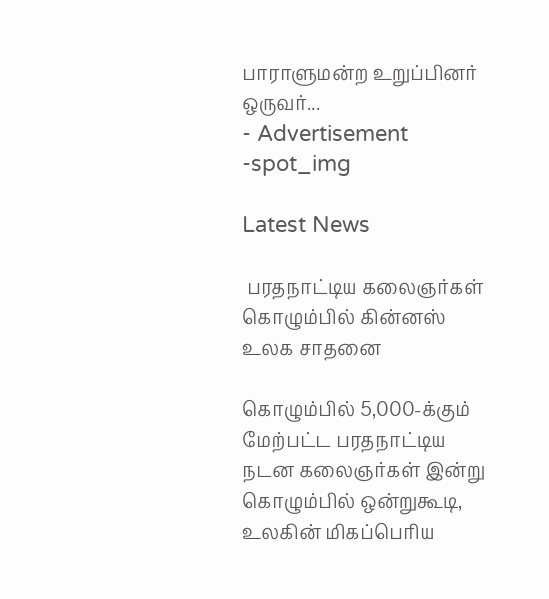பாராளுமன்ற உறுப்பினர் ஒருவர்...
- Advertisement -spot_img

Latest News

 பரதநாட்டிய கலைஞர்கள் கொழும்பில் கின்னஸ் உலக சாதனை

கொழும்பில் 5,000-க்கும் மேற்பட்ட பரதநாட்டிய நடன கலைஞர்கள் இன்று கொழும்பில் ஒன்றுகூடி, உலகின் மிகப்பெரிய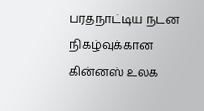பரதநாட்டிய நடன நிகழ்வுக்கான கின்னஸ் உலக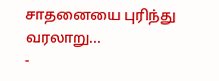சாதனையை புரிந்து வரலாறு...
-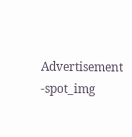Advertisement -spot_img